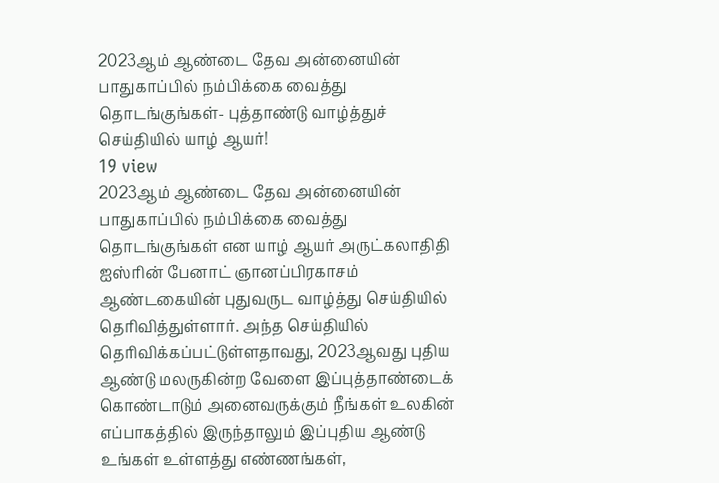2023ஆம் ஆண்டை தேவ அன்னையின் பாதுகாப்பில் நம்பிக்கை வைத்து தொடங்குங்கள்- புத்தாண்டு வாழ்த்துச் செய்தியில் யாழ் ஆயர்!
19 view
2023ஆம் ஆண்டை தேவ அன்னையின் பாதுகாப்பில் நம்பிக்கை வைத்து தொடங்குங்கள் என யாழ் ஆயர் அருட்கலாதிதி ஐஸ்ரின் பேனாட் ஞானப்பிரகாசம் ஆண்டகையின் புதுவருட வாழ்த்து செய்தியில் தெரிவித்துள்ளார். அந்த செய்தியில் தெரிவிக்கப்பட்டுள்ளதாவது, 2023ஆவது புதிய ஆண்டு மலருகின்ற வேளை இப்புத்தாண்டைக் கொண்டாடும் அனைவருக்கும் நீங்கள் உலகின் எப்பாகத்தில் இருந்தாலும் இப்புதிய ஆண்டு உங்கள் உள்ளத்து எண்ணங்கள்,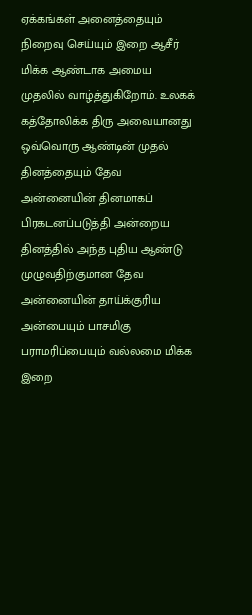ஏக்கங்கள் அனைத்தையும் நிறைவு செய்யும் இறை ஆசீர் மிக்க ஆண்டாக அமைய முதலில் வாழ்த்துகிறோம். உலகக் கத்தோலிக்க திரு அவையானது ஒவ்வொரு ஆண்டின் முதல் தினத்தையும் தேவ அன்னையின் தினமாகப் பிரகடனப்படுத்தி அன்றைய தினத்தில் அந்த புதிய ஆண்டு முழுவதிற்குமான தேவ அன்னையின் தாய்க்குரிய அன்பையும் பாசமிகு பராமரிப்பையும் வல்லமை மிக்க இறை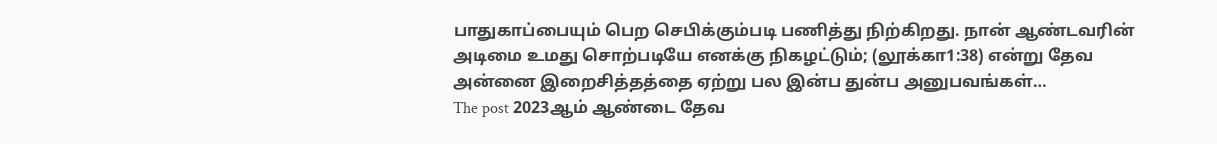பாதுகாப்பையும் பெற செபிக்கும்படி பணித்து நிற்கிறது. நான் ஆண்டவரின் அடிமை உமது சொற்படியே எனக்கு நிகழட்டும்; (லூக்கா1:38) என்று தேவ அன்னை இறைசித்தத்தை ஏற்று பல இன்ப துன்ப அனுபவங்கள்…
The post 2023ஆம் ஆண்டை தேவ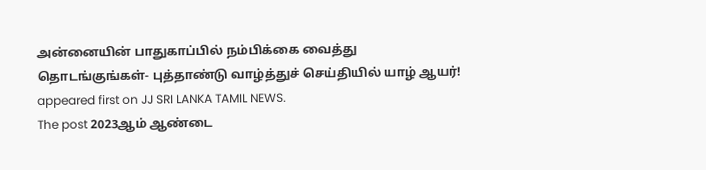அன்னையின் பாதுகாப்பில் நம்பிக்கை வைத்து தொடங்குங்கள்- புத்தாண்டு வாழ்த்துச் செய்தியில் யாழ் ஆயர்! appeared first on JJ SRI LANKA TAMIL NEWS.
The post 2023ஆம் ஆண்டை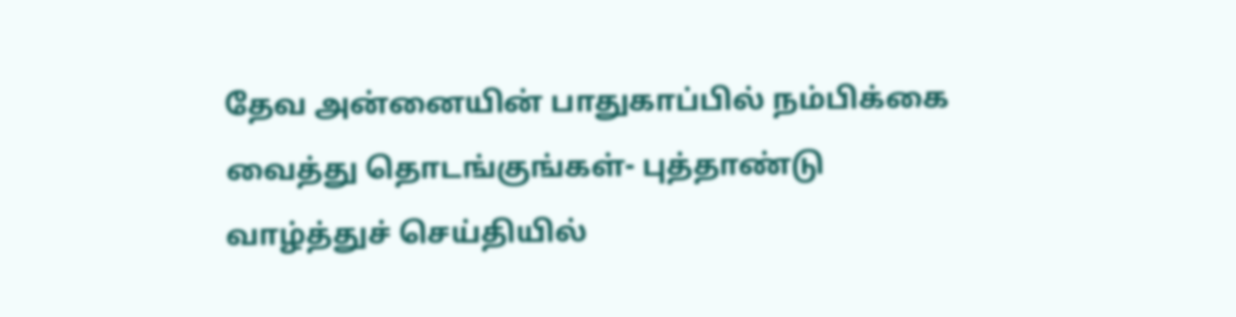தேவ அன்னையின் பாதுகாப்பில் நம்பிக்கை வைத்து தொடங்குங்கள்- புத்தாண்டு வாழ்த்துச் செய்தியில்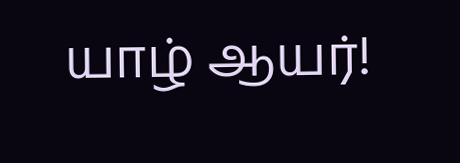யாழ் ஆயர்!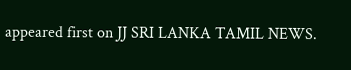appeared first on JJ SRI LANKA TAMIL NEWS.